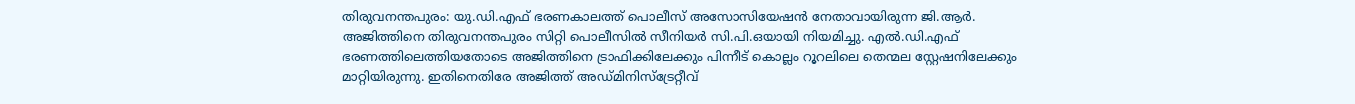തിരുവനന്തപുരം: യു.ഡി.എഫ് ഭരണകാലത്ത് പൊലീസ് അസോസിയേഷൻ നേതാവായിരുന്ന ജി.ആർ. അജിത്തിനെ തിരുവനന്തപുരം സിറ്റി പൊലീസിൽ സീനിയർ സി.പി.ഒയായി നിയമിച്ചു. എൽ.ഡി.എഫ് ഭരണത്തിലെത്തിയതോടെ അജിത്തിനെ ട്രാഫിക്കിലേക്കും പിന്നീട് കൊല്ലം റൂറലിലെ തെന്മല സ്റ്റേഷനിലേക്കും മാറ്റിയിരുന്നു. ഇതിനെതിരേ അജിത്ത് അഡ്മിനിസ്ട്രേറ്റീവ്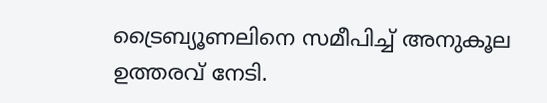ട്രൈബ്യൂണലിനെ സമീപിച്ച് അനുകൂല ഉത്തരവ് നേടി.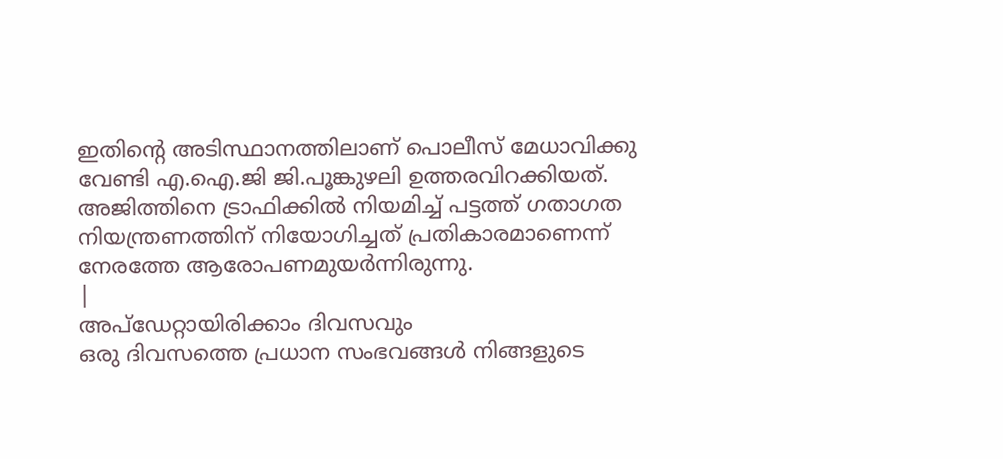ഇതിന്റെ അടിസ്ഥാനത്തിലാണ് പൊലീസ് മേധാവിക്കു വേണ്ടി എ.ഐ.ജി ജി.പൂങ്കുഴലി ഉത്തരവിറക്കിയത്. അജിത്തിനെ ട്രാഫിക്കിൽ നിയമിച്ച് പട്ടത്ത് ഗതാഗത നിയന്ത്രണത്തിന് നിയോഗിച്ചത് പ്രതികാരമാണെന്ന് നേരത്തേ ആരോപണമുയർന്നിരുന്നു.
|
അപ്ഡേറ്റായിരിക്കാം ദിവസവും
ഒരു ദിവസത്തെ പ്രധാന സംഭവങ്ങൾ നിങ്ങളുടെ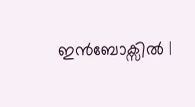ഇൻബോക്സിൽ |